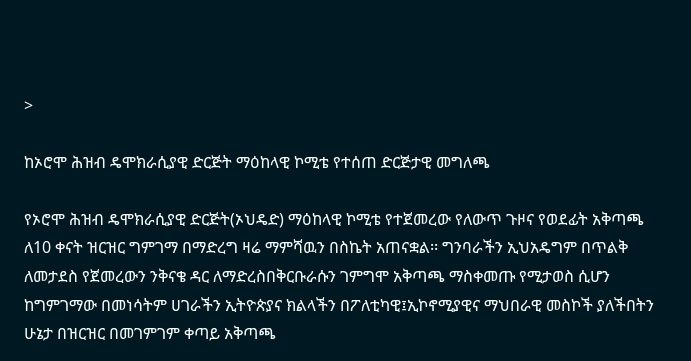>

ከኦሮሞ ሕዝብ ዴሞክራሲያዊ ድርጅት ማዕከላዊ ኮሚቴ የተሰጠ ድርጅታዊ መግለጫ

የኦሮሞ ሕዝብ ዴሞክራሲያዊ ድርጅት(ኦህዴድ) ማዕከላዊ ኮሚቴ የተጀመረው የለውጥ ጉዞና የወደፊት አቅጣጫ ለ10 ቀናት ዝርዝር ግምገማ በማድረግ ዛሬ ማምሻዉን በስኬት አጠናቋል፡፡ ግንባራችን ኢህአዴግም በጥልቅ ለመታደስ የጀመረውን ንቅናቄ ዳር ለማድረስበቅርቡራሱን ገምግሞ አቅጣጫ ማስቀመጡ የሚታወስ ሲሆን ከግምገማው በመነሳትም ሀገራችን ኢትዮጵያና ክልላችን በፖለቲካዊ፤ኢኮኖሚያዊና ማህበራዊ መስኮች ያለችበትን ሁኔታ በዝርዝር በመገምገም ቀጣይ አቅጣጫ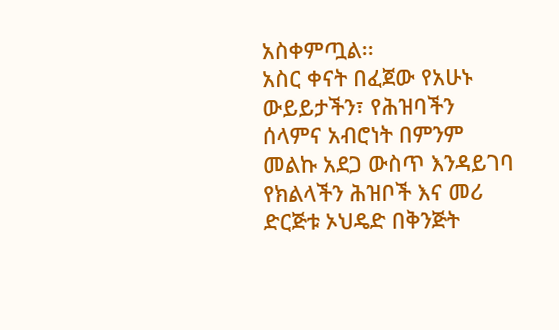አስቀምጧል፡፡
አስር ቀናት በፈጀው የአሁኑ ውይይታችን፣ የሕዝባችን ሰላምና አብሮነት በምንም መልኩ አደጋ ውስጥ እንዳይገባ የክልላችን ሕዝቦች እና መሪ ድርጅቱ ኦህዴድ በቅንጅት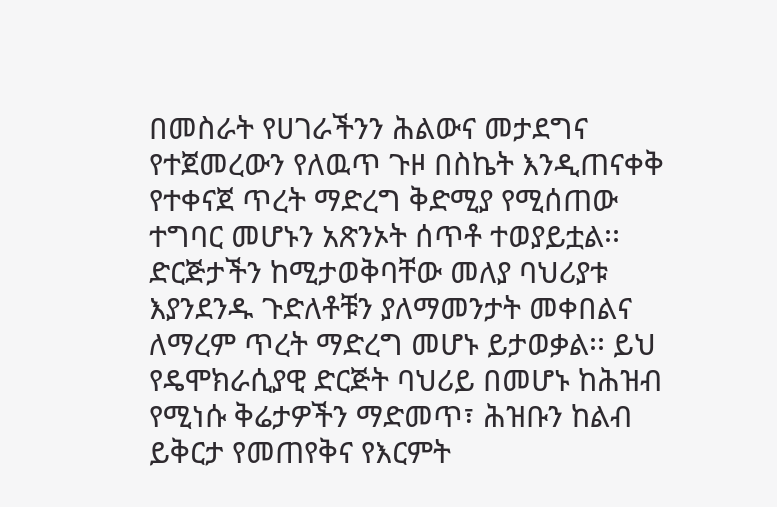በመስራት የሀገራችንን ሕልውና መታደግና የተጀመረውን የለዉጥ ጉዞ በስኬት እንዲጠናቀቅ የተቀናጀ ጥረት ማድረግ ቅድሚያ የሚሰጠው ተግባር መሆኑን አጽንኦት ሰጥቶ ተወያይቷል፡፡ድርጅታችን ከሚታወቅባቸው መለያ ባህሪያቱ እያንደንዱ ጉድለቶቹን ያለማመንታት መቀበልና ለማረም ጥረት ማድረግ መሆኑ ይታወቃል፡፡ ይህ የዴሞክራሲያዊ ድርጅት ባህሪይ በመሆኑ ከሕዝብ የሚነሱ ቅሬታዎችን ማድመጥ፣ ሕዝቡን ከልብ ይቅርታ የመጠየቅና የእርምት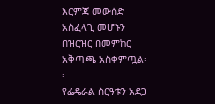እርምጃ መውሰድ አስፈላጊ መሆኑን በዝርዝር በመምከር አቅጣጫ አስቀምጧል፡፡
የፌዴራል ስርዓቱን አደጋ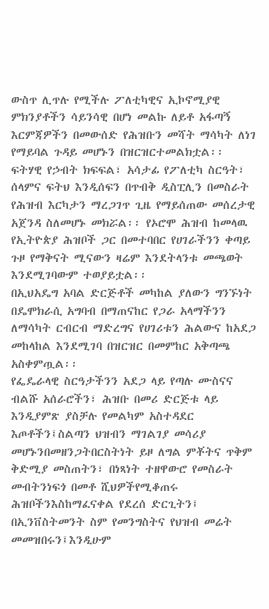ውስጥ ሊጥሉ የሚችሉ ፖለቲካዊና ኢኮኖሚያዊ ምክንያቶችን ሳይንሳዊ በሆነ መልኩ ለይቶ አፋጣኝ እርምጃዎችን በመውሰድ የሕዝቡን መሻት ማሳካት ለነገ የማይባል ጉዳይ መሆኑን በዝርዝርተመልክቷል፡፡ ፍትሃዊ የኃብት ክፍፍል፣ አሳታፊ የፖለቲካ ስርዓት፣ ሰላምና ፍትህ እንዲሰፍን በጥብቅ ዲስፒሊን በመስራት የሕዝብ እርካታን ማረጋገጥ ጊዜ የማይሰጠው መሰረታዊ አጀንዳ ስለመሆኑ መክሯል፡፡ የኦሮሞ ሕዝብ ከመላዉ የኢትዮጵያ ሕዝቦች ጋር በመተባበር የሀገራችንን ቀጣይ ጉዞ የማቅናት ሚናውን ዛሬም እንደትላንቱ መጫወት እንደሚገባውም ተወያይቷል፡፡
በኢህአዴግ አባል ድርጅቶች መካከል ያለውን ግንኙነት በዴሞክራሲ አግባብ በማጠናከር የጋራ አላማችንን ለማሳካት ርብርብ ማድረግና የሀገሪቱን ሕልውና ከአደጋ መከላከል እንደሚገባ በዝርዝር በመምከር አቅጣጫ አስቀምጧል፡፡
የፌዴራላዊ ስርዓታችንን አደጋ ላይ የጣሉ ሙስናና ብልሹ አሰራሮችን፣ ሕዝቡ በመሪ ድርጅቱ ላይ እንዲያምጽ ያስቻሉ የመልካም አስተዳደር እጦቶችን፤ስልጣን ህዝብን ማገልገያ መሳሪያ መሆኑንበመዘንጋትበርስትነት ይዞ ለግል ምቾትና ጥቅም ቅድሚያ መስጠትን፣ በነጻነት ተዘዋውሮ የመስራት መብትንነፍጎ በመቶ ሺህዎችየሚቆጠሩ ሕዝቦችንእስከማፈናቀል የደረሰ ድርጊትን፤ በኢንቨስትመንት ስም የመንግስትና የህዝብ መሬት መመዝበሩን፤እንዲሁም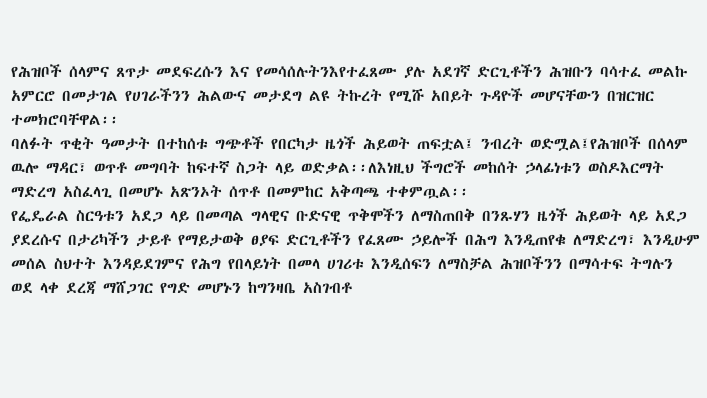የሕዝቦች ሰላምና ጸጥታ መደፍረሱን እና የመሳሰሉትንእየተፈጸሙ ያሉ አደገኛ ድርጊቶችን ሕዝቡን ባሳተፈ መልኩ አምርሮ በመታገል የሀገራችንን ሕልውና መታደግ ልዩ ትኩረት የሚሹ አበይት ጉዳዮች መሆናቸውን በዝርዝር ተመክሮባቸዋል፡፡
ባለፉት ጥቂት ዓመታት በተከሰቱ ግጭቶች የበርካታ ዜጎች ሕይወት ጠፍቷል፤ ንብረት ወድሟል፤የሕዝቦች በሰላም ዉሎ ማዳር፣ ወጥቶ መግባት ከፍተኛ ስጋት ላይ ወድቃል፡፡ለእነዚህ ችግሮች መከሰት ኃላፊነቱን ወስዶእርማት ማድረግ አስፈላጊ በመሆኑ አጽንኦት ሰጥቶ በመምከር አቅጣጫ ተቀምጧል፡፡
የፌዴራል ስርዓቱን አደጋ ላይ በመጣል ግላዊና ቡድናዊ ጥቅሞችን ለማስጠበቅ በንጹሃን ዜጎች ሕይወት ላይ አደጋ ያደረሱና በታሪካችን ታይቶ የማይታወቅ ፀያፍ ድርጊቶችን የፈጸሙ ኃይሎች በሕግ እንዲጠየቁ ለማድረግ፣ እንዲሁም መሰል ስህተት እንዳይደገምና የሕግ የበላይነት በመላ ሀገሪቱ እንዲሰፍን ለማስቻል ሕዝቦችንን በማሳተፍ ትግሉን ወደ ላቀ ደረጃ ማሸጋገር የግድ መሆኑን ከግንዛቤ አስገብቶ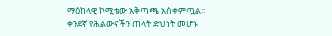ማዕከላዊ ኮሚቴው አቅጣጫ አስቀምጧል፡፡
ቀንደኛ የሕልውናችን ጠላት ድህነት መሆኑ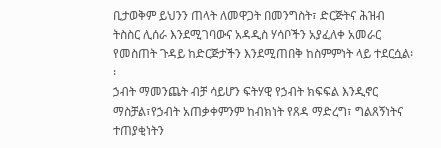ቢታወቅም ይህንን ጠላት ለመዋጋት በመንግስት፣ ድርጅትና ሕዝብ ትስስር ሊሰራ እንደሚገባውና አዳዲስ ሃሳቦችን አያፈለቀ አመራር የመስጠት ጉዳይ ከድርጅታችን እንደሚጠበቅ ከስምምነት ላይ ተደርሷል፡፡
ኃብት ማመንጨት ብቻ ሳይሆን ፍትሃዊ የኃብት ክፍፍል እንዲኖር ማስቻል፣የኃብት አጠቃቀምንም ከብክነት የጸዳ ማድረግ፣ ግልጸኝነትና ተጠያቂነትን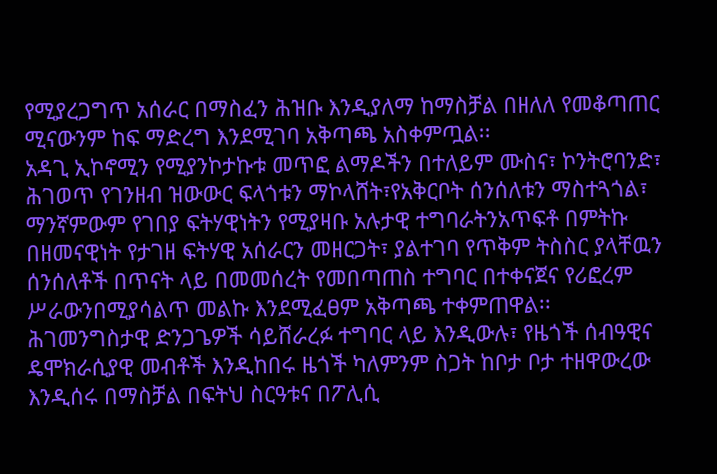የሚያረጋግጥ አሰራር በማስፈን ሕዝቡ እንዲያለማ ከማስቻል በዘለለ የመቆጣጠር ሚናውንም ከፍ ማድረግ እንደሚገባ አቅጣጫ አስቀምጧል፡፡
አዳጊ ኢኮኖሚን የሚያንኮታኩቱ መጥፎ ልማዶችን በተለይም ሙስና፣ ኮንትሮባንድ፣ ሕገወጥ የገንዘብ ዝውውር ፍላጎቱን ማኮላሸት፣የአቅርቦት ሰንሰለቱን ማስተጓጎል፣ ማንኛምውም የገበያ ፍትሃዊነትን የሚያዛቡ አሉታዊ ተግባራትንአጥፍቶ በምትኩ በዘመናዊነት የታገዘ ፍትሃዊ አሰራርን መዘርጋት፣ ያልተገባ የጥቅም ትስስር ያላቸዉን ሰንሰለቶች በጥናት ላይ በመመሰረት የመበጣጠስ ተግባር በተቀናጀና የሪፎረም ሥራውንበሚያሳልጥ መልኩ እንደሚፈፀም አቅጣጫ ተቀምጠዋል፡፡
ሕገመንግስታዊ ድንጋጌዎች ሳይሸራረፉ ተግባር ላይ እንዲውሉ፣ የዜጎች ሰብዓዊና ዴሞክራሲያዊ መብቶች እንዲከበሩ ዜጎች ካለምንም ስጋት ከቦታ ቦታ ተዘዋውረው እንዲሰሩ በማስቻል በፍትህ ስርዓቱና በፖሊሲ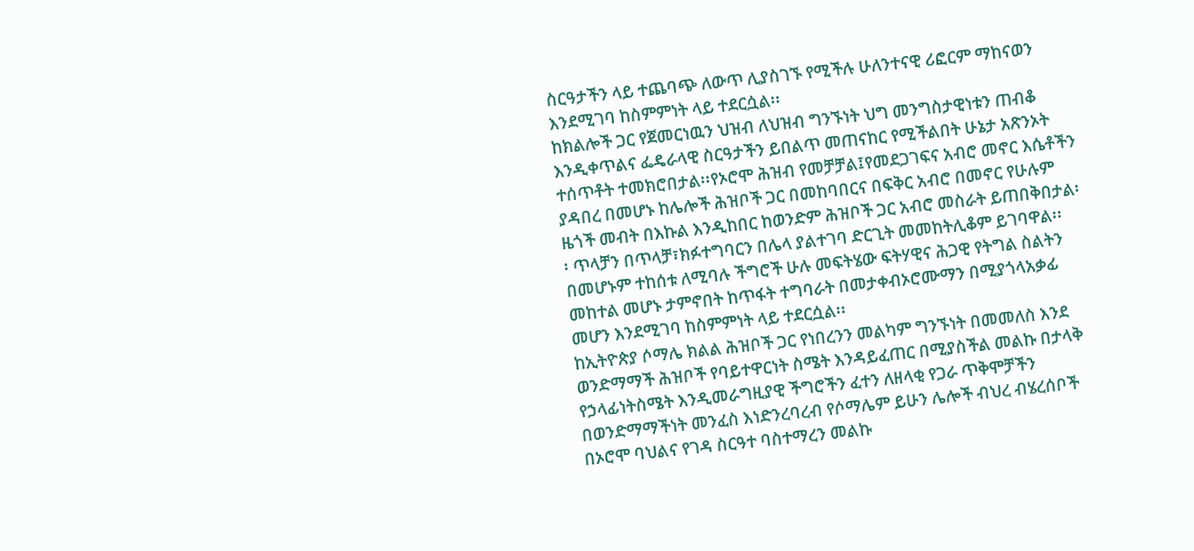ስርዓታችን ላይ ተጨባጭ ለውጥ ሊያስገኙ የሚችሉ ሁለንተናዊ ሪፎርም ማከናወን እንደሚገባ ከስምምነት ላይ ተደርሷል፡፡
ከክልሎች ጋር የጀመርነዉን ህዝብ ለህዝብ ግንኙነት ህግ መንግስታዊነቱን ጠብቆ እንዲቀጥልና ፌዴራላዊ ስርዓታችን ይበልጥ መጠናከር የሚችልበት ሁኔታ አጽንኦት ተሰጥቶት ተመክሮበታል፡፡የኦሮሞ ሕዝብ የመቻቻል፤የመደጋገፍና አብሮ መኖር እሴቶችን ያዳበረ በመሆኑ ከሌሎች ሕዝቦች ጋር በመከባበርና በፍቅር አብሮ በመኖር የሁሉም ዜጎች መብት በእኩል እንዲከበር ከወንድም ሕዝቦች ጋር አብሮ መስራት ይጠበቅበታል፡፡ ጥላቻን በጥላቻ፣ክፉተግባርን በሌላ ያልተገባ ድርጊት መመከትሊቆም ይገባዋል፡፡ በመሆኑም ተከሰቱ ለሚባሉ ችግሮች ሁሉ መፍትሄው ፍትሃዊና ሕጋዊ የትግል ስልትን መከተል መሆኑ ታምኖበት ከጥፋት ተግባራት በመታቀብኦሮሙማን በሚያጎላአቃፊ መሆን እንደሚገባ ከስምምነት ላይ ተደርሷል፡፡
ከኢትዮጵያ ሶማሌ ክልል ሕዝቦች ጋር የነበረንን መልካም ግንኙነት በመመለስ እንደ ወንድማማች ሕዝቦች የባይተዋርነት ስሜት እንዳይፈጠር በሚያስችል መልኩ በታላቅ የኃላፊነትስሜት እንዲመራግዚያዊ ችግሮችን ፈተን ለዘላቂ የጋራ ጥቅሞቻችን በወንድማማችነት መንፈስ እነድንረባረብ የሶማሌም ይሁን ሌሎች ብህረ ብሄረሰቦች በኦሮሞ ባህልና የገዳ ስርዓተ ባስተማረን መልኩ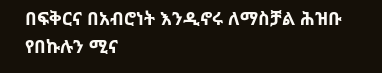በፍቅርና በአብሮነት እንዲኖሩ ለማስቻል ሕዝቡ የበኩሉን ሚና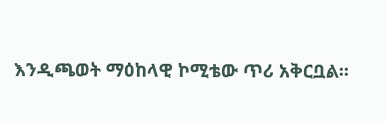እንዲጫወት ማዕከላዊ ኮሚቴው ጥሪ አቅርቧል፡፡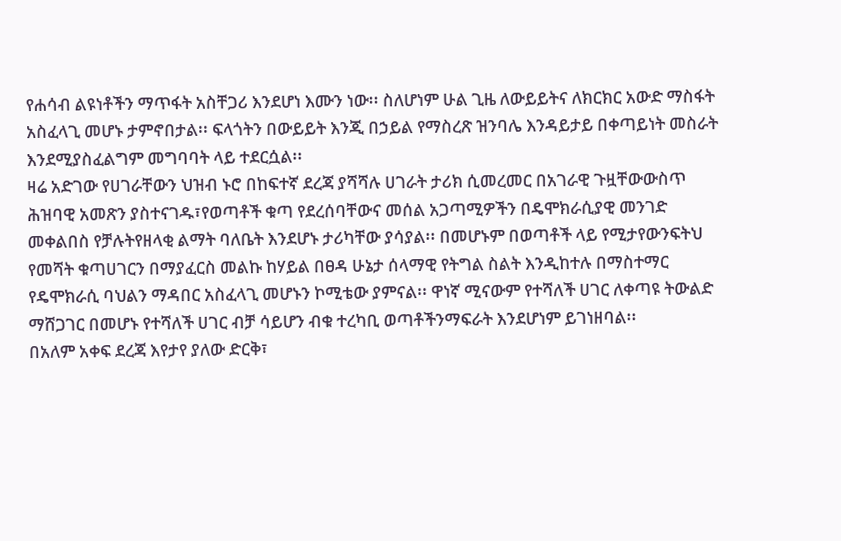የሐሳብ ልዩነቶችን ማጥፋት አስቸጋሪ እንደሆነ እሙን ነው፡፡ ስለሆነም ሁል ጊዜ ለውይይትና ለክርክር አውድ ማስፋት አስፈላጊ መሆኑ ታምኖበታል፡፡ ፍላጎትን በውይይት እንጂ በኃይል የማስረጽ ዝንባሌ እንዳይታይ በቀጣይነት መስራት እንደሚያስፈልግም መግባባት ላይ ተደርሷል፡፡
ዛሬ አድገው የሀገራቸውን ህዝብ ኑሮ በከፍተኛ ደረጃ ያሻሻሉ ሀገራት ታሪክ ሲመረመር በአገራዊ ጉዟቸውውስጥ ሕዝባዊ አመጽን ያስተናገዱ፣የወጣቶች ቁጣ የደረሰባቸውና መሰል አጋጣሚዎችን በዴሞክራሲያዊ መንገድ መቀልበስ የቻሉትየዘላቂ ልማት ባለቤት እንደሆኑ ታሪካቸው ያሳያል፡፡ በመሆኑም በወጣቶች ላይ የሚታየውንፍትህ የመሻት ቁጣሀገርን በማያፈርስ መልኩ ከሃይል በፀዳ ሁኔታ ሰላማዊ የትግል ስልት እንዲከተሉ በማስተማር የዴሞክራሲ ባህልን ማዳበር አስፈላጊ መሆኑን ኮሚቴው ያምናል፡፡ ዋነኛ ሚናውም የተሻለች ሀገር ለቀጣዩ ትውልድ ማሸጋገር በመሆኑ የተሻለች ሀገር ብቻ ሳይሆን ብቁ ተረካቢ ወጣቶችንማፍራት እንደሆነም ይገነዘባል፡፡
በአለም አቀፍ ደረጃ እየታየ ያለው ድርቅ፣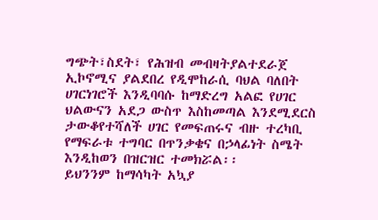ግጭት፣ስደት፣ የሕዝብ መብዛትያልተደራጀ ኢኮኖሚና ያልደበረ የዲሞከራሲ ባህል ባለበት ሀገርነገሮች እንዲባባሱ ከማድረግ አልፎ የሀገር ህልውናን አደጋ ውስጥ እስከመጣል እንደሚደርስ ታውቆየተሻለች ሀገር የመፍጠሩና ብዙ ተረካቢ የማፍራቱ ተግባር በጥንቃቄና በኃላፊነት ስሜት እንዲከወን በዝርዝር ተመክሯል፡፡
ይህንንም ከማሳካት አኳያ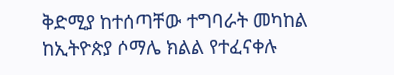ቅድሚያ ከተሰጣቸው ተግባራት መካከል ከኢትዮጵያ ሶማሌ ክልል የተፈናቀሉ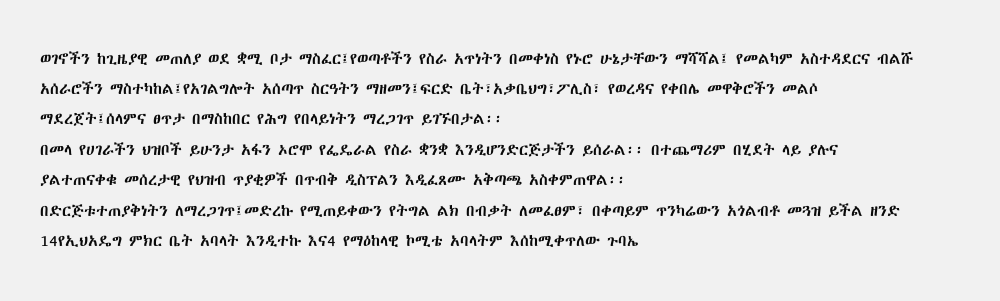ወገኖችን ከጊዜያዊ መጠለያ ወደ ቋሚ ቦታ ማስፈር፤የወጣቶችን የስራ አጥነትን በመቀነስ የኑሮ ሁኔታቸውን ማሻሻል፤ የመልካም አስተዳደርና ብልሹ አሰራሮችን ማስተካከል፤የአገልግሎት አሰጣጥ ስርዓትን ማዘመን፤ፍርድ ቤት፣አቃቤህግ፣ፖሊስ፣ የወረዳና የቀበሌ መዋቅሮችን መልሶ ማደረጀት፤ሰላምና ፀጥታ በማስከበር የሕግ የበላይነትን ማረጋገጥ ይገኙበታል፡፡
በመላ የሀገራችን ህዝቦች ይሁንታ አፋን ኦሮሞ የፌዴራል የስራ ቋንቋ እንዲሆንድርጅታችን ይሰራል፡፡ በተጨማሪም በሂደት ላይ ያሉና ያልተጠናቀቁ መሰረታዊ የህዝብ ጥያቂዎች በጥብቅ ዲስፕልን እዲፈጸሙ አቅጣጫ አስቀምጠዋል፡፡
በድርጅቱተጠያቅነትን ለማረጋገጥ፤መድረኩ የሚጠይቀውን የትግል ልክ በብቃት ለመፈፀም፣ በቀጣይም ጥንካሬውን አጎልብቶ መጓዝ ይችል ዘንድ 14የኢህአዴግ ምክር ቤት አባላት እንዲተኩ እና4 የማዕከላዊ ኮሚቴ አባላትም እሰከሚቀጥለው ጉባኤ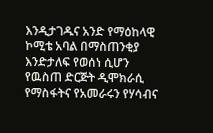እንዲታገዱና አንድ የማዕከላዊ ኮሚቴ አባል በማስጠንቂያ እንድታለፍ የወሰነ ሲሆን የዉስጠ ድርጅት ዲሞክራሲ የማስፋትና የአመራሩን የሃሳብና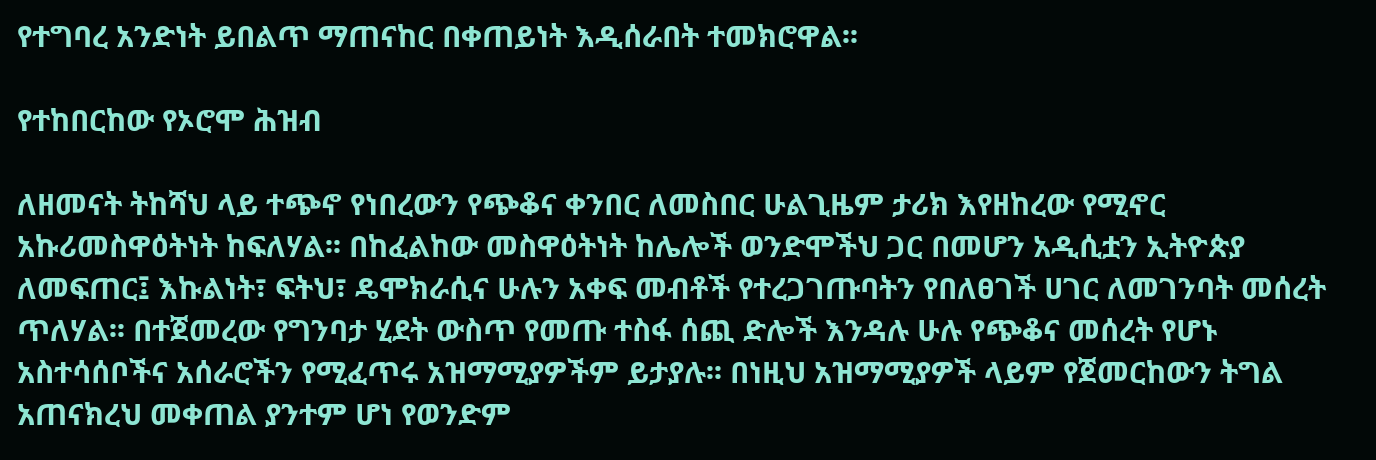የተግባረ አንድነት ይበልጥ ማጠናከር በቀጠይነት እዲሰራበት ተመክሮዋል፡፡

የተከበርከው የኦሮሞ ሕዝብ

ለዘመናት ትከሻህ ላይ ተጭኖ የነበረውን የጭቆና ቀንበር ለመስበር ሁልጊዜም ታሪክ እየዘከረው የሚኖር አኩሪመስዋዕትነት ከፍለሃል፡፡ በከፈልከው መስዋዕትነት ከሌሎች ወንድሞችህ ጋር በመሆን አዲሲቷን ኢትዮጵያ ለመፍጠር፤ እኩልነት፣ ፍትህ፣ ዴሞክራሲና ሁሉን አቀፍ መብቶች የተረጋገጡባትን የበለፀገች ሀገር ለመገንባት መሰረት ጥለሃል፡፡ በተጀመረው የግንባታ ሂደት ውስጥ የመጡ ተስፋ ሰጪ ድሎች እንዳሉ ሁሉ የጭቆና መሰረት የሆኑ አስተሳሰቦችና አሰራሮችን የሚፈጥሩ አዝማሚያዎችም ይታያሉ፡፡ በነዚህ አዝማሚያዎች ላይም የጀመርከውን ትግል አጠናክረህ መቀጠል ያንተም ሆነ የወንድም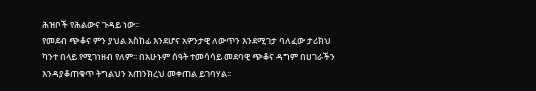ሕዝቦች የሕልውና ጉዳይ ነው፡፡
የመደብ ጭቆና ምን ያህል አስከፊ እንደሆና አዎንታዊ ለውጥን እንደሚገታ ባለፈው ታሪክህ ካንተ በላይ የሚገነዘብ የለም፡፡ በአሁኑም ሰዓት ተመሳሳይ መደባዊ ጭቆና ዳግም በሀገራችን እንዳያቆጠቁጥ ትግልህን አጠንክረህ መቀጠል ይገባሃል፡፡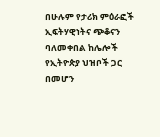በሁሉም የታሪክ ምዕራፎች ኢፍትሃዊነትና ጭቆናን ባለመቀበል ከሌሎች የኢትዮጵያ ህዝቦች ጋር በመሆን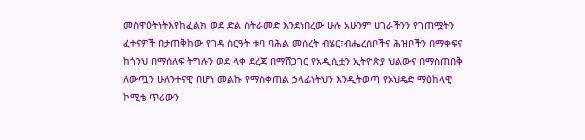መስዋዕትነትእየከፈልክ ወደ ድል ስትራመድ እንደነበረው ሁሉ አሁንም ሀገራችንን የገጠሟትን ፈተናዎች በታጠቅከው የገዳ ስርዓት ቱባ ባሕል መሰረት ብሄር፣ብሔረሰቦችና ሕዝቦችን በማቀፍና ከጎንህ በማሰለፍ ትግሉን ወደ ላቀ ደረጃ በማሸጋገር የአዲሲቷን ኢትዮጵያ ህልውና በማስጠበቅ ለውጧን ሁለንተናዊ በሆነ መልኩ የማስቀጠል ኃላፊነትህን እንዲትወጣ የኦህዴድ ማዕከላዊ ኮሚቴ ጥሪውን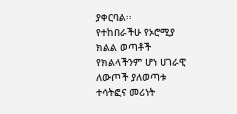ያቀርባል፡፡
የተከበራችሁ የኦሮሚያ ክልል ወጣቶች
የክልላችንም ሆነ ሀገራዊ ለውጦች ያለወጣቱ ተሳትፎና መሪነት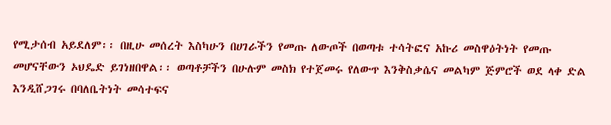የሚታሰብ አይደለም፡፡ በዚሁ መሰረት እስካሁን በሀገራችን የመጡ ለውጦች በወጣቱ ተሳትፎና አኩሪ መስዋዕትነት የመጡ መሆናቸውን ኦህዴድ ይገነዘበዋል፡፡ ወጣቶቻችን በሁሉም መስክ የተጀመሩ የለውጥ እንቅስቃሴና መልካም ጅምሮች ወደ ላቀ ድል እንዲሸጋገሩ በባለቤትነት መሳተፍና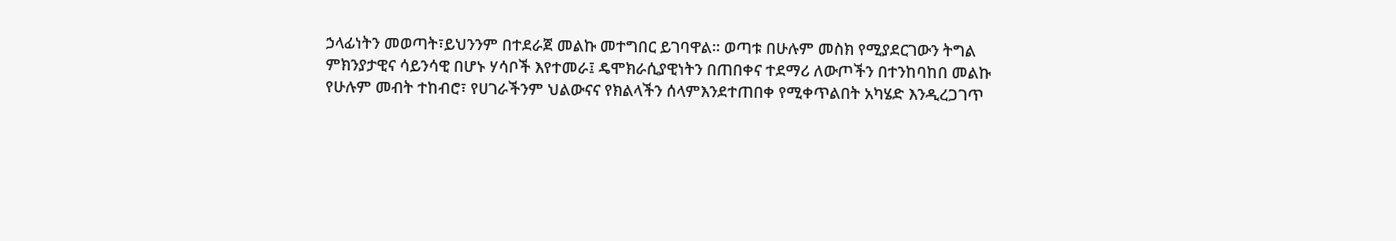ኃላፊነትን መወጣት፣ይህንንም በተደራጀ መልኩ መተግበር ይገባዋል፡፡ ወጣቱ በሁሉም መስክ የሚያደርገውን ትግል ምክንያታዊና ሳይንሳዊ በሆኑ ሃሳቦች እየተመራ፤ ዴሞክራሲያዊነትን በጠበቀና ተደማሪ ለውጦችን በተንከባከበ መልኩ የሁሉም መብት ተከብሮ፣ የሀገራችንም ህልውናና የክልላችን ሰላምእንደተጠበቀ የሚቀጥልበት አካሄድ እንዲረጋገጥ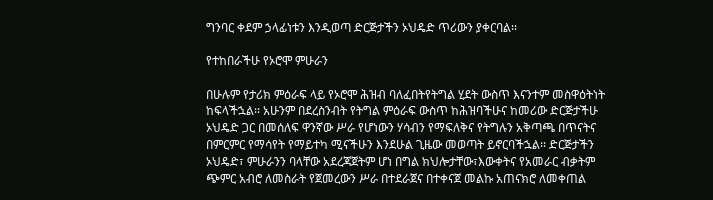ግንባር ቀደም ኃላፊነቱን እንዲወጣ ድርጅታችን ኦህዴድ ጥሪውን ያቀርባል፡፡

የተከበራችሁ የኦሮሞ ምሁራን

በሁሉም የታሪክ ምዕራፍ ላይ የኦሮሞ ሕዝብ ባለፈበትየትግል ሂደት ውስጥ እናንተም መስዋዕትነት ከፍላችኋል፡፡ አሁንም በደረስንብት የትግል ምዕራፍ ውስጥ ከሕዝባችሁና ከመሪው ድርጅታችሁ ኦህዴድ ጋር በመሰለፍ ዋንኛው ሥራ የሆነውን ሃሳብን የማፍለቅና የትግሉን አቅጣጫ በጥናትና በምርምር የማሳየት የማይተካ ሚናችሁን እንደሁል ጊዜው መወጣት ይኖርባችኋል፡፡ ድርጅታችን ኦህዴድ፣ ምሁራንን ባላቸው አደረጃጀትም ሆነ በግል ክህሎታቸው፣እውቀትና የአመራር ብቃትም ጭምር አብሮ ለመስራት የጀመረውን ሥራ በተደራጀና በተቀናጀ መልኩ አጠናክሮ ለመቀጠል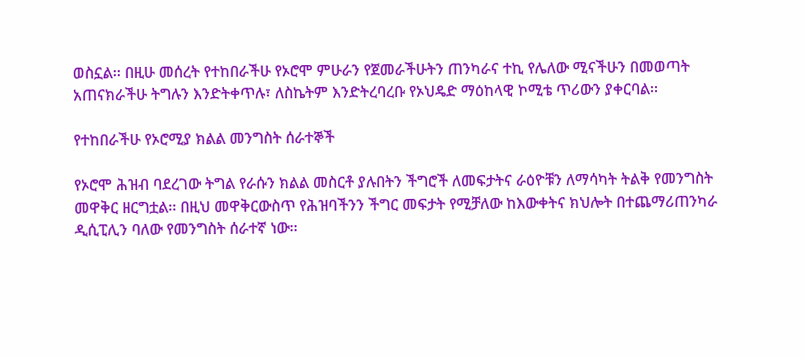ወስኗል፡፡ በዚሁ መሰረት የተከበራችሁ የኦሮሞ ምሁራን የጀመራችሁትን ጠንካራና ተኪ የሌለው ሚናችሁን በመወጣት አጠናክራችሁ ትግሉን እንድትቀጥሉ፣ ለስኬትም እንድትረባረቡ የኦህዴድ ማዕከላዊ ኮሚቴ ጥሪውን ያቀርባል፡፡

የተከበራችሁ የኦሮሚያ ክልል መንግስት ሰራተኞች

የኦሮሞ ሕዝብ ባደረገው ትግል የራሱን ክልል መስርቶ ያሉበትን ችግሮች ለመፍታትና ራዕዮቹን ለማሳካት ትልቅ የመንግስት መዋቅር ዘርግቷል፡፡ በዚህ መዋቅርውስጥ የሕዝባችንን ችግር መፍታት የሚቻለው ከእውቀትና ክህሎት በተጨማሪጠንካራ ዲሲፒሊን ባለው የመንግስት ሰራተኛ ነው፡፡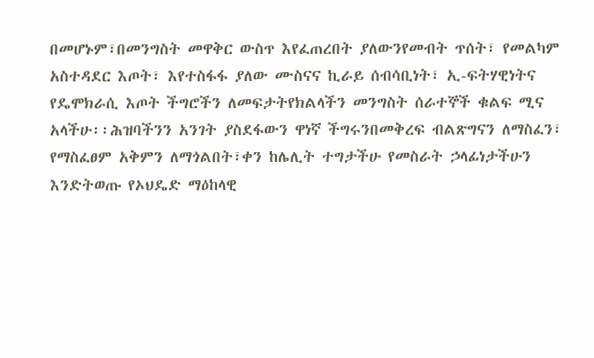በመሆኑም፣በመንግስት መዋቅር ውስጥ እየፈጠረበት ያለውንየመብት ጥሰት፣ የመልካም አስተዳደር እጦት፣ እየተስፋፋ ያለው ሙስናና ኪራይ ሰብሳቢነት፣ ኢ-ፍትሃዊነትና የዴሞክራሲ እጦት ችግሮችን ለመፍታትየክልላችን መንግስት ሰራተኞች ቁልፍ ሚና አላችሁ፡፡ሕዝባችንን አንገት ያስደፋውን ዋነኛ ችግሩንበመቅረፍ ብልጽግናን ለማስፈን፣ የማስፈፀም አቅምን ለማጎልበት፣ቀን ከሌሊት ተግታችሁ የመስራት ኃላፊነታችሁን እንድትወጡ የኦህዴድ ማዕከላዊ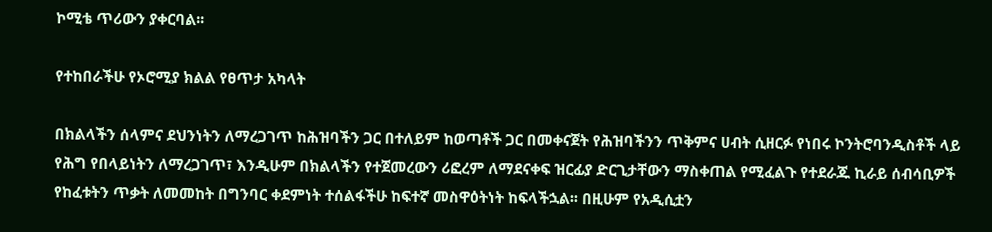ኮሚቴ ጥሪውን ያቀርባል፡፡

የተከበራችሁ የኦሮሚያ ክልል የፀጥታ አካላት

በክልላችን ሰላምና ደህንነትን ለማረጋገጥ ከሕዝባችን ጋር በተለይም ከወጣቶች ጋር በመቀናጀት የሕዝባችንን ጥቅምና ሀብት ሲዘርፉ የነበሩ ኮንትሮባንዲስቶች ላይ የሕግ የበላይነትን ለማረጋገጥ፣ እንዲሁም በክልላችን የተጀመረውን ሪፎረም ለማደናቀፍ ዝርፊያ ድርጊታቸውን ማስቀጠል የሚፈልጉ የተደራጁ ኪራይ ሰብሳቢዎች የከፈቱትን ጥቃት ለመመከት በግንባር ቀደምነት ተሰልፋችሁ ከፍተኛ መስዋዕትነት ከፍላችኋል፡፡ በዚሁም የአዲሲቷን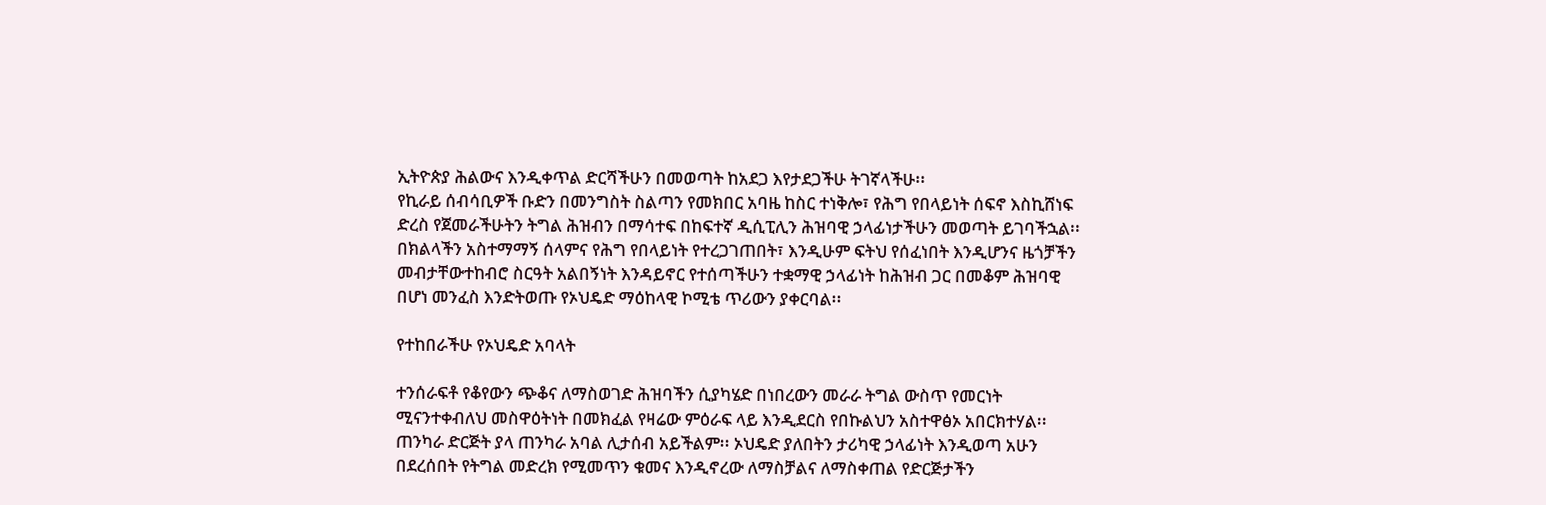ኢትዮጵያ ሕልውና እንዲቀጥል ድርሻችሁን በመወጣት ከአደጋ እየታደጋችሁ ትገኛላችሁ፡፡
የኪራይ ሰብሳቢዎች ቡድን በመንግስት ስልጣን የመክበር አባዜ ከስር ተነቅሎ፣ የሕግ የበላይነት ሰፍኖ እስኪሸነፍ ድረስ የጀመራችሁትን ትግል ሕዝብን በማሳተፍ በከፍተኛ ዲሲፒሊን ሕዝባዊ ኃላፊነታችሁን መወጣት ይገባችኋል፡፡ በክልላችን አስተማማኝ ሰላምና የሕግ የበላይነት የተረጋገጠበት፣ እንዲሁም ፍትህ የሰፈነበት እንዲሆንና ዜጎቻችን መብታቸውተከብሮ ስርዓት አልበኝነት እንዳይኖር የተሰጣችሁን ተቋማዊ ኃላፊነት ከሕዝብ ጋር በመቆም ሕዝባዊ በሆነ መንፈስ እንድትወጡ የኦህዴድ ማዕከላዊ ኮሚቴ ጥሪውን ያቀርባል፡፡

የተከበራችሁ የኦህዴድ አባላት

ተንሰራፍቶ የቆየውን ጭቆና ለማስወገድ ሕዝባችን ሲያካሄድ በነበረውን መራራ ትግል ውስጥ የመርነት ሚናንተቀብለህ መስዋዕትነት በመክፈል የዛሬው ምዕራፍ ላይ እንዲደርስ የበኩልህን አስተዋፅኦ አበርክተሃል፡፡ ጠንካራ ድርጅት ያላ ጠንካራ አባል ሊታሰብ አይችልም፡፡ ኦህዴድ ያለበትን ታሪካዊ ኃላፊነት እንዲወጣ አሁን በደረሰበት የትግል መድረክ የሚመጥን ቁመና እንዲኖረው ለማስቻልና ለማስቀጠል የድርጅታችን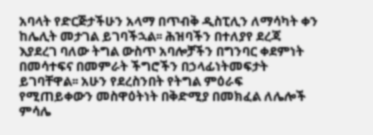አባላት የድርጅታችሁን አላማ በጥብቅ ዲስፒሊን ለማሳካት ቀን ከሌሊት መታገል ይገባችኋል፡፡ ሕዝባችን በተለያየ ደረጃ እያደረገ ባለው ትግል ውስጥ አባሎቻችን በግንባር ቀደምነት በመሳተፍና በመምራት ችግሮችን በኃላፊነትመፍታት ይገባቸዋል፡፡ አሁን የደረስንበት የትግል ምዕራፍ የሚጠይቀውን መስዋዕትነት በቅድሚያ በመክፈል ለሌሎች ምሳሌ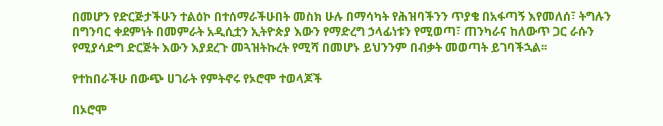በመሆን የድርጅታችሁን ተልዕኮ በተሰማራችሁበት መስክ ሁሉ በማሳካት የሕዝባችንን ጥያቄ በአፋጣኝ እየመለሰ፣ ትግሉን በግንባር ቀደምነት በመምራት አዲሲቷን ኢትዮጵያ እውን የማድረግ ኃላፊነቱን የሚወጣ፣ ጠንካራና ከለውጥ ጋር ራሱን የሚያሳድግ ድርጅት እውን እያደረጉ መጓዝትኩረት የሚሻ በመሆኑ ይህንንም በብቃት መወጣት ይገባችኋል፡፡

የተከበራችሁ በውጭ ሀገራት የምትኖሩ የኦሮሞ ተወላጆች

በኦሮሞ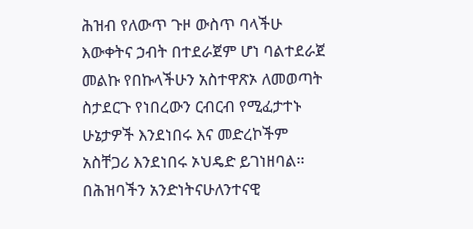ሕዝብ የለውጥ ጉዞ ውስጥ ባላችሁ እውቀትና ኃብት በተደራጀም ሆነ ባልተደራጀ መልኩ የበኩላችሁን አስተዋጽኦ ለመወጣት ስታደርጉ የነበረውን ርብርብ የሚፈታተኑ ሁኔታዎች እንደነበሩ እና መድረኮችም አስቸጋሪ እንደነበሩ ኦህዴድ ይገነዘባል፡፡ በሕዝባችን አንድነትናሁለንተናዊ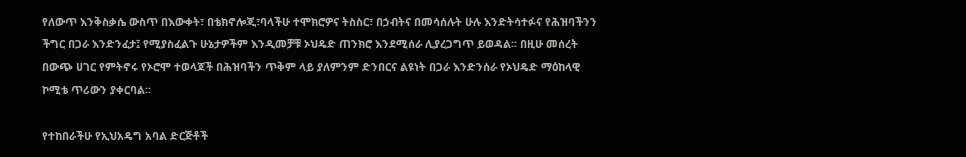የለውጥ እንቅስቃሴ ውስጥ በእውቀት፣ በቴክኖሎጂ፣ባላችሁ ተሞክሮዎና ትስስር፣ በኃብትና በመሳሰሉት ሁሉ እንድትሳተፉና የሕዝባችንን ችግር በጋራ እንድንፈታ፤ የሚያስፈልጉ ሁኔታዎችም እንዲመቻቹ ኦህዴድ ጠንክሮ እንደሚሰራ ሊያረጋግጥ ይወዳል፡፡ በዚሁ መሰረት በውጭ ሀገር የምትኖሩ የኦሮሞ ተወላጆች በሕዝባችን ጥቅም ላይ ያለምንም ድንበርና ልዩነት በጋራ እንድንሰራ የኦህዴድ ማዕከላዊ ኮሚቴ ጥሪውን ያቀርባል፡፡

የተከበራችሁ የኢህአዴግ አባል ድርጅቶች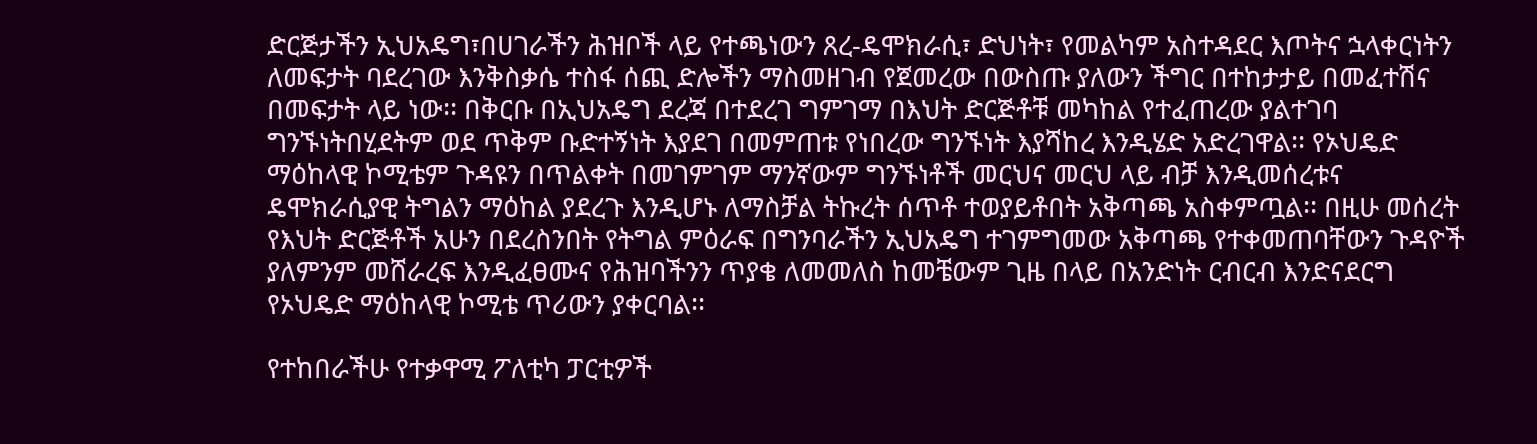ድርጅታችን ኢህአዴግ፣በሀገራችን ሕዝቦች ላይ የተጫነውን ጸረ-ዴሞክራሲ፣ ድህነት፣ የመልካም አስተዳደር እጦትና ኋላቀርነትን ለመፍታት ባደረገው እንቅስቃሴ ተስፋ ሰጪ ድሎችን ማስመዘገብ የጀመረው በውስጡ ያለውን ችግር በተከታታይ በመፈተሽና በመፍታት ላይ ነው፡፡ በቅርቡ በኢህአዴግ ደረጃ በተደረገ ግምገማ በእህት ድርጅቶቹ መካከል የተፈጠረው ያልተገባ ግንኙነትበሂደትም ወደ ጥቅም ቡድተኝነት እያደገ በመምጠቱ የነበረው ግንኙነት እያሻከረ እንዲሄድ አድረገዋል፡፡ የኦህዴድ ማዕከላዊ ኮሚቴም ጉዳዩን በጥልቀት በመገምገም ማንኛውም ግንኙነቶች መርህና መርህ ላይ ብቻ እንዲመሰረቱና ዴሞክራሲያዊ ትግልን ማዕከል ያደረጉ እንዲሆኑ ለማስቻል ትኩረት ሰጥቶ ተወያይቶበት አቅጣጫ አስቀምጧል፡፡ በዚሁ መሰረት የእህት ድርጅቶች አሁን በደረስንበት የትግል ምዕራፍ በግንባራችን ኢህአዴግ ተገምግመው አቅጣጫ የተቀመጠባቸውን ጉዳዮች ያለምንም መሸራረፍ እንዲፈፀሙና የሕዝባችንን ጥያቄ ለመመለስ ከመቼውም ጊዜ በላይ በአንድነት ርብርብ እንድናደርግ የኦህዴድ ማዕከላዊ ኮሚቴ ጥሪውን ያቀርባል፡፡

የተከበራችሁ የተቃዋሚ ፖለቲካ ፓርቲዎች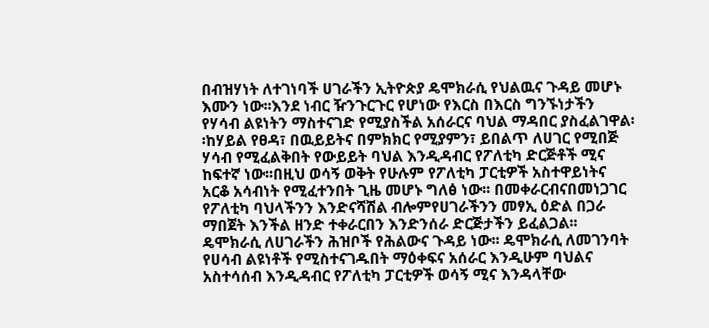በብዝሃነት ለተገነባች ሀገራችን ኢትዮጵያ ዴሞክራሲ የህልዉና ጉዳይ መሆኑ እሙን ነው፡፡እንደ ነብር ዥንጉርጉር የሆነው የእርስ በእርስ ግንኙነታችን የሃሳብ ልዩነትን ማስተናገድ የሚያስችል አሰራርና ባህል ማዳበር ያስፈልገዋል፡፡ከሃይል የፀዳ፣ በዉይይትና በምክክር የሚያምን፣ ይበልጥ ለሀገር የሚበጅ ሃሳብ የሚፈልቅበት የውይይት ባህል እንዲዳብር የፖለቲካ ድርጅቶች ሚና ከፍተኛ ነው፡፡በዚህ ወሳኝ ወቅት የሁሉም የፖለቲካ ፓርቲዎች አስተዋይነትና አርቆ አሳብነት የሚፈተንበት ጊዜ መሆኑ ግለፅ ነው፡፡ በመቀራርብናበመነጋገር የፖለቲካ ባህላችንን እንድናሻሽል ብሎምየሀገራችንን መፃኢ ዕድል በጋራ ማበጀት እንችል ዘንድ ተቀራርበን እንድንሰራ ድርጅታችን ይፈልጋል፡፡
ዴሞክራሲ ለሀገራችን ሕዝቦች የሕልውና ጉዳይ ነው፡፡ ዴሞክራሲ ለመገንባት የሀሳብ ልዩነቶች የሚስተናገዱበት ማዕቀፍና አሰራር እንዲሁም ባህልና አስተሳሰብ እንዲዳብር የፖለቲካ ፓርቲዎች ወሳኝ ሚና እንዳላቸው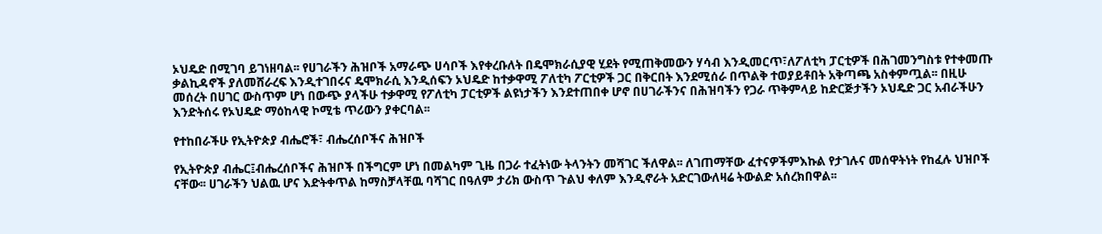ኦህዴድ በሚገባ ይገነዘባል፡፡ የሀገራችን ሕዝቦች አማራጭ ሀሳቦች እየቀረቡለት በዴሞክራሲያዊ ሂደት የሚጠቅመውን ሃሳብ እንዲመርጥ፣ለፖለቲካ ፓርቲዎች በሕገመንግስቱ የተቀመጡ ቃልኪዳኖች ያለመሸራረፍ እንዲተገበሩና ዴሞክራሲ እንዲሰፍን ኦህዴድ ከተቃዋሚ ፖለቲካ ፖርቲዎች ጋር በቅርበት እንደሚሰራ በጥልቅ ተወያይቶበት አቅጣጫ አስቀምጧል፡፡ በዚሁ መሰረት በሀገር ውስጥም ሆነ በውጭ ያላችሁ ተቃዋሚ የፖለቲካ ፓርቲዎች ልዩነታችን እንደተጠበቀ ሆኖ በሀገራችንና በሕዝባችን የጋራ ጥቅምላይ ከድርጅታችን ኦህዴድ ጋር አብራችሁን እንድትሰሩ የኦህዴድ ማዕከላዊ ኮሚቴ ጥሪውን ያቀርባል፡፡

የተከበራችሁ የኢትዮጵያ ብሔሮች፣ ብሔረሰቦችና ሕዝቦች

የኢትዮጵያ ብሔር፤ብሔረሰቦችና ሕዝቦች በችግርም ሆነ በመልካም ጊዜ በጋራ ተፈትነው ትላንትን መሻገር ችለዋል፡፡ ለገጠማቸው ፈተናዎችምእኩል የታገሉና መሰዋትነት የከፈሉ ህዝቦች ናቸው፡፡ ሀገራችን ህልዉ ሆና እድትቀጥል ከማስቻላቸዉ ባሻገር በዓለም ታሪክ ውስጥ ጉልህ ቀለም እንዲኖራት አድርገውለዛሬ ትውልድ አሰረክበዋል፡፡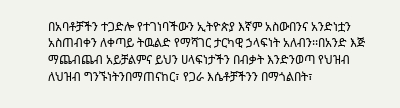በአባቶቻችን ተጋድሎ የተገነባችውን ኢትዮጵያ እኛም አስውበንና አንድነቷን አስጠብቀን ለቀጣይ ትዉልድ የማሻገር ታርካዊ ኃላፍነት አለብን፡፡በአንድ እጅ ማጨብጨብ አይቻልምና ይህን ሀላፍነታችን በብቃት እንድንወጣ የህዝብ ለህዝብ ግንኙነትንበማጠናከር፣ የጋራ እሴቶቻችንን በማጎልበት፣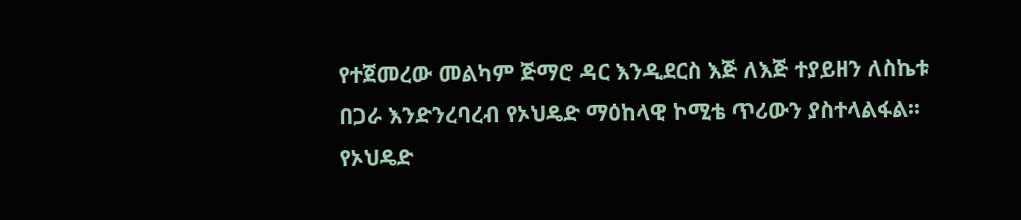የተጀመረው መልካም ጅማሮ ዳር እንዲደርስ እጅ ለእጅ ተያይዘን ለስኬቱ በጋራ እንድንረባረብ የኦህዴድ ማዕከላዊ ኮሚቴ ጥሪውን ያስተላልፋል፡፡
የኦህዴድ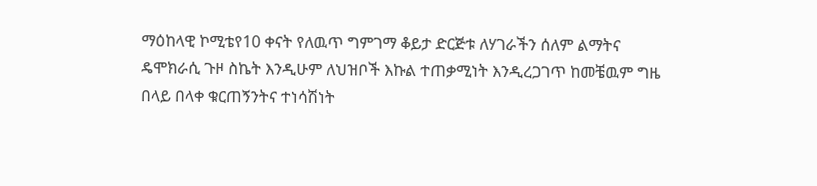ማዕከላዊ ኮሚቴየ10 ቀናት የለዉጥ ግምገማ ቆይታ ድርጅቱ ለሃገራችን ሰለም ልማትና ዴሞክራሲ ጉዞ ስኬት እንዲሁም ለህዝቦች እኩል ተጠቃሚነት እንዲረጋገጥ ከመቼዉም ግዜ በላይ በላቀ ቁርጠኝንትና ተነሳሽነት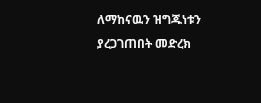ለማከናዉን ዝግጁነቱን ያረጋገጠበት መድረክ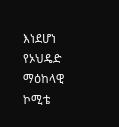እነደሆነ የኦህዴድ ማዕከላዊ ኮሚቴ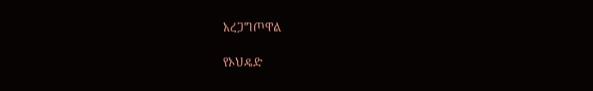አረጋግጦዋል

የኦህዴድ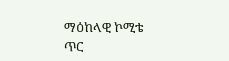ማዕከላዊ ኮሚቴ
ጥር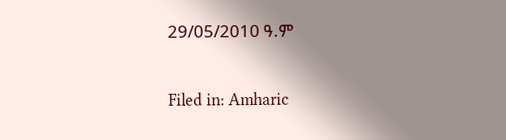29/05/2010 ዓ.ም

Filed in: Amharic